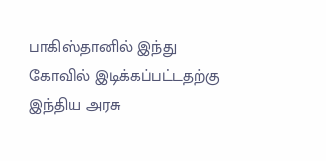பாகிஸ்தானில் இந்து கோவில் இடிக்கப்பட்டதற்கு இந்திய அரசு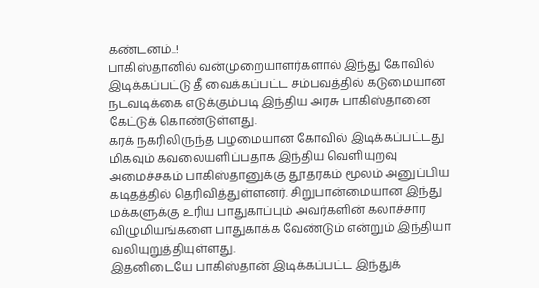கண்டனம்..!
பாகிஸ்தானில் வன்முறையாளர்களால் இந்து கோவில் இடிக்கப்பட்டு தீ வைக்கப்பட்ட சம்பவத்தில் கடுமையான நடவடிக்கை எடுக்கும்படி இந்திய அரசு பாகிஸ்தானை கேட்டுக் கொண்டுள்ளது.
கரக் நகரிலிருந்த பழமையான கோவில் இடிக்கப்பட்டது மிகவும் கவலையளிப்பதாக இந்திய வெளியுறவு அமைச்சகம் பாகிஸ்தானுக்கு தூதரகம் மூலம் அனுப்பிய கடிதத்தில் தெரிவித்துள்ளனர். சிறுபான்மையான இந்து மக்களுக்கு உரிய பாதுகாப்பும் அவர்களின் கலாச்சார விழுமியங்களை பாதுகாக்க வேண்டும் என்றும் இந்தியா வலியுறுத்தியுள்ளது.
இதனிடையே பாகிஸ்தான் இடிக்கப்பட்ட இந்துக்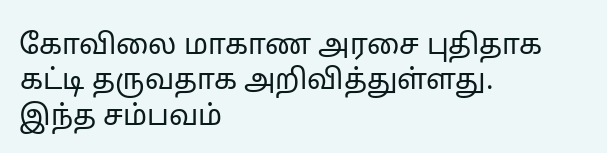கோவிலை மாகாண அரசை புதிதாக கட்டி தருவதாக அறிவித்துள்ளது. இந்த சம்பவம்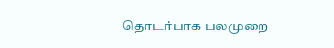தொடர்பாக பலமுறை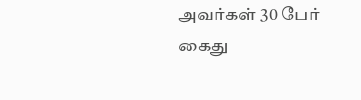அவர்கள் 30 பேர் கைது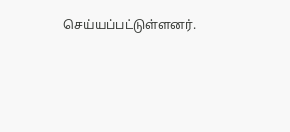செய்யப்பட்டுள்ளனர்.